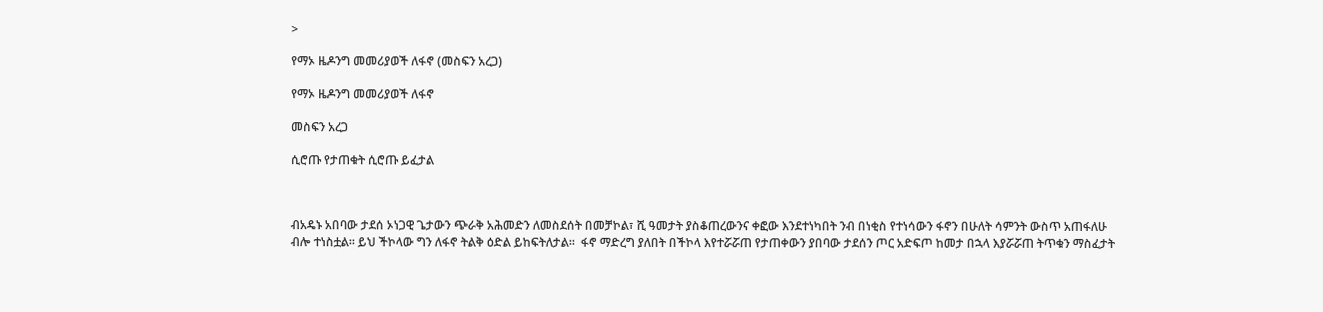>

የማኦ ዜዶንግ መመሪያወች ለፋኖ (መስፍን አረጋ)

የማኦ ዜዶንግ መመሪያወች ለፋኖ

መስፍን አረጋ

ሲሮጡ የታጠቁት ሲሮጡ ይፈታል



ብአዴኑ አበባው ታደሰ ኦነጋዊ ጌታውን ጭራቅ አሕመድን ለመስደሰት በመቻኮል፣ ሺ ዓመታት ያስቆጠረውንና ቀፎው እንደተነካበት ንብ በነቂስ የተነሳውን ፋኖን በሁለት ሳምንት ውስጥ አጠፋለሁ ብሎ ተነስቷል። ይህ ችኮላው ግን ለፋኖ ትልቅ ዕድል ይከፍትለታል።  ፋኖ ማድረግ ያለበት በችኮላ እየተሯሯጠ የታጠቀውን ያበባው ታደሰን ጦር አድፍጦ ከመታ በኋላ እያሯሯጠ ትጥቁን ማስፈታት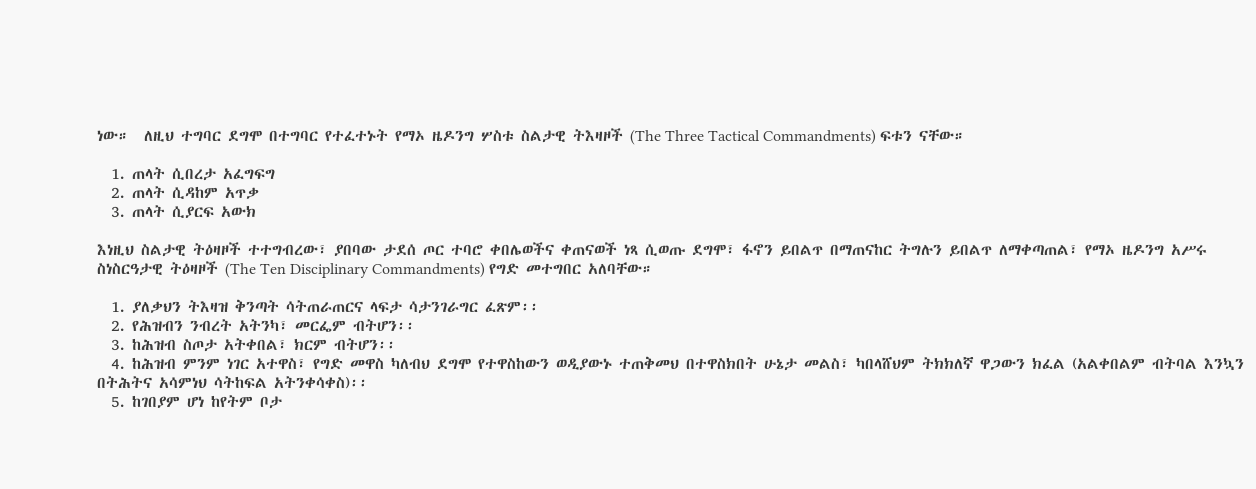ነው።  ለዚህ ተግባር ደግሞ በተግባር የተፈተኑት የማኦ ዜዶንግ ሦስቱ ስልታዊ ትእዛዞች (The Three Tactical Commandments) ፍቱን ናቸው።

  1. ጠላት ሲበረታ አፈግፍግ
  2. ጠላት ሲዳከም አጥቃ
  3. ጠላት ሲያርፍ አውክ

እነዚህ ስልታዊ ትዕዛዞች ተተግብረው፣ ያበባው ታደሰ ጦር ተባሮ ቀበሌወችና ቀጠናወች ነጻ ሲወጡ ደግሞ፣ ፋኖን ይበልጥ በማጠናከር ትግሉን ይበልጥ ለማቀጣጠል፣ የማኦ ዜዶንግ አሥሩ ስነስርዓታዊ ትዕዛዞች (The Ten Disciplinary Commandments) የግድ መተግበር አለባቸው።

  1. ያለቃህን ትእዛዝ ቅንጣት ሳትጠራጠርና ላፍታ ሳታንገራግር ፈጽም፡፡
  2. የሕዝብን ንብረት አትንካ፣ መርፌም ብትሆን፡፡
  3. ከሕዝብ ስጦታ አትቀበል፣ ክርም ብትሆን፡፡
  4. ከሕዝብ ምንም ነገር አተዋስ፣ የግድ መዋስ ካለብህ ደግሞ የተዋስከውን ወዲያውኑ ተጠቅመህ በተዋስክበት ሁኔታ መልስ፣ ካበላሸህም ትክክለኛ ዋጋውን ክፈል (አልቀበልም ብትባል እንኳን በትሕትና አሳምነህ ሳትከፍል አትንቀሳቀስ)፡፡
  5. ከገበያም ሆነ ከየትም ቦታ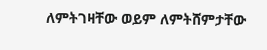ለምትገዛቸው ወይም ለምትሸምታቸው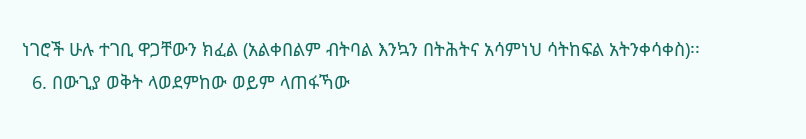ነገሮች ሁሉ ተገቢ ዋጋቸውን ክፈል (አልቀበልም ብትባል እንኳን በትሕትና አሳምነህ ሳትከፍል አትንቀሳቀስ)፡፡
  6. በውጊያ ወቅት ላወደምከው ወይም ላጠፋኻው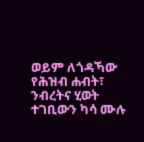ወይም ለጎዳኻው የሕዝብ ሐብት፣ ንብረትና ሂወት ተገቢውን ካሳ ሙሉ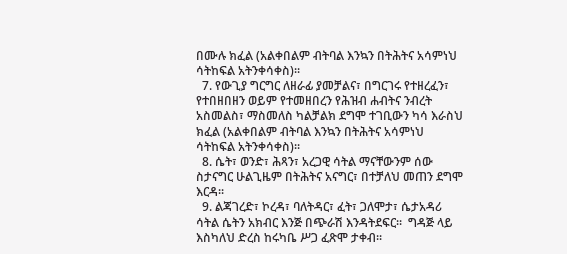በሙሉ ክፈል (አልቀበልም ብትባል እንኳን በትሕትና አሳምነህ ሳትከፍል አትንቀሳቀስ)፡፡
  7. የውጊያ ግርግር ለዘራፊ ያመቻልና፣ በግርገሩ የተዘረፈን፣ የተበዘበዘን ወይም የተመዘበረን የሕዝብ ሐብትና ንብረት አስመልስ፣ ማስመለስ ካልቻልክ ደግሞ ተገቢውን ካሳ እራስህ ክፈል (አልቀበልም ብትባል እንኳን በትሕትና አሳምነህ ሳትከፍል አትንቀሳቀስ)፡፡
  8. ሴት፣ ወንድ፣ ሕጻን፣ አረጋዊ ሳትል ማናቸውንም ሰው ስታናግር ሁልጊዜም በትሕትና አናግር፣ በተቻለህ መጠን ደግሞ እርዳ፡፡
  9. ልጃገረድ፣ ኮረዳ፣ ባለትዳር፣ ፈት፣ ጋለሞታ፣ ሴታአዳሪ ሳትል ሴትን አክብር እንጅ በጭራሽ እንዳትደፍር፡፡  ግዳጅ ላይ እስካለህ ድረስ ከሩካቤ ሥጋ ፈጽሞ ታቀብ፡፡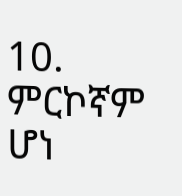10. ምርኮኛም ሆነ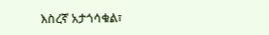እስረኛ አታጎሳቁል፣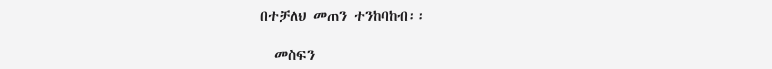በተቻለህ መጠን ተንከባከብ፡፡

  መስፍን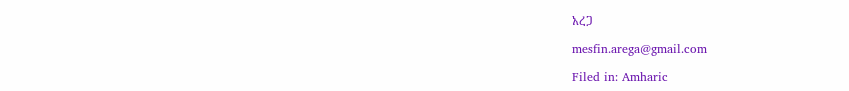አረጋ

mesfin.arega@gmail.com

Filed in: Amharic